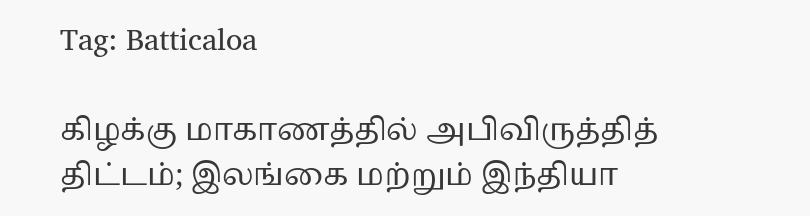Tag: Batticaloa

கிழக்கு மாகாணத்தில் அபிவிருத்தித் திட்டம்; இலங்கை மற்றும் இந்தியா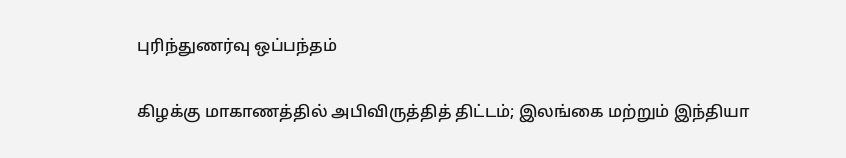புரிந்துணர்வு ஒப்பந்தம்

கிழக்கு மாகாணத்தில் அபிவிருத்தித் திட்டம்; இலங்கை மற்றும் இந்தியா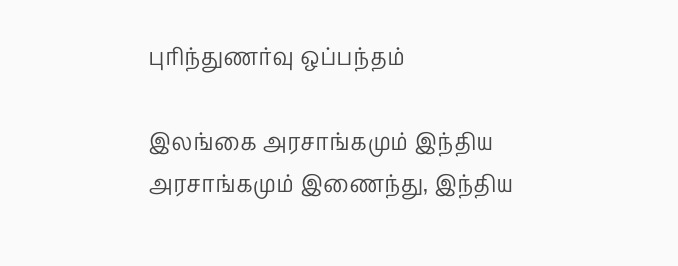புரிந்துணர்வு ஒப்பந்தம்

இலங்கை அரசாங்கமும் இந்திய அரசாங்கமும் இணைந்து, இந்திய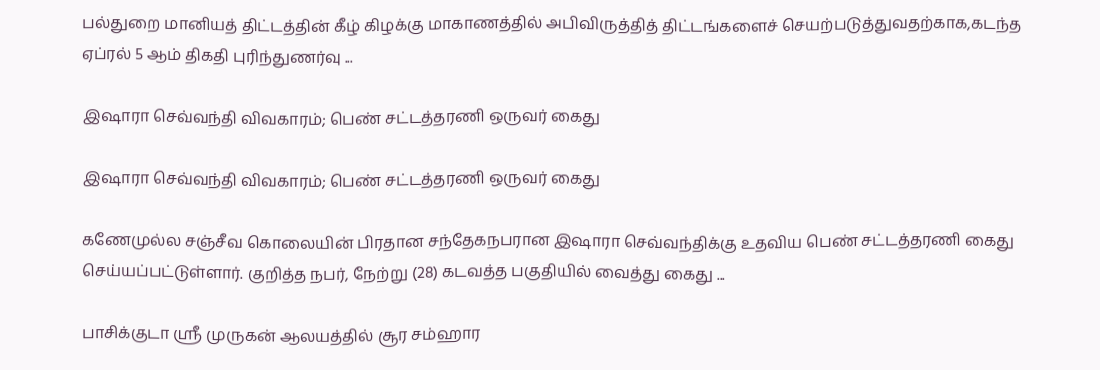பல்துறை மானியத் திட்டத்தின் கீழ் கிழக்கு மாகாணத்தில் அபிவிருத்தித் திட்டங்களைச் செயற்படுத்துவதற்காக,கடந்த ஏப்ரல் 5 ஆம் திகதி புரிந்துணர்வு ...

இஷாரா செவ்வந்தி விவகாரம்; பெண் சட்டத்தரணி ஒருவர் கைது

இஷாரா செவ்வந்தி விவகாரம்; பெண் சட்டத்தரணி ஒருவர் கைது

கணேமுல்ல சஞ்சீவ கொலையின் பிரதான சந்தேகநபரான இஷாரா செவ்வந்திக்கு உதவிய பெண் சட்டத்தரணி கைது செய்யப்பட்டுள்ளார். குறித்த நபர், நேற்று (28) கடவத்த பகுதியில் வைத்து கைது ...

பாசிக்குடா ஸ்ரீ முருகன் ஆலயத்தில் சூர சம்ஹார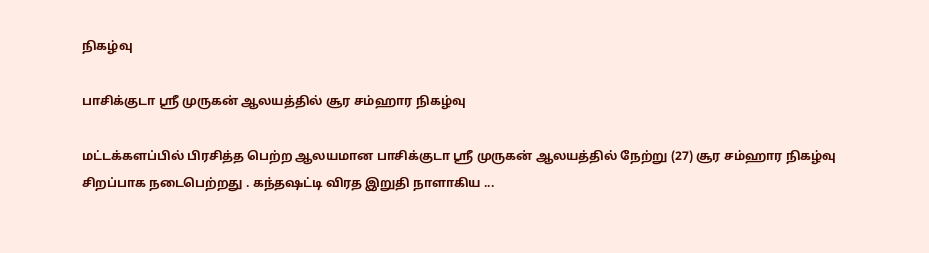நிகழ்வு

பாசிக்குடா ஸ்ரீ முருகன் ஆலயத்தில் சூர சம்ஹார நிகழ்வு

மட்டக்களப்பில் பிரசித்த பெற்ற ஆலயமான பாசிக்குடா ஸ்ரீ முருகன் ஆலயத்தில் நேற்று (27) சூர சம்ஹார நிகழ்வு சிறப்பாக நடைபெற்றது . கந்தஷட்டி விரத இறுதி நாளாகிய ...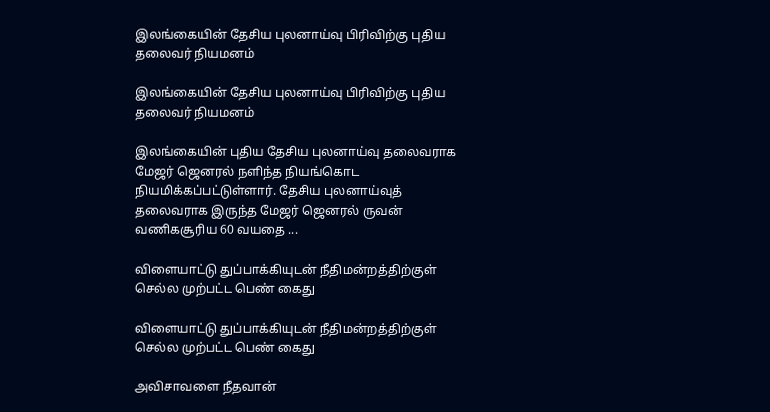இலங்கையின் தேசிய புலனாய்வு பிரிவிற்கு புதிய தலைவர் நியமனம்

இலங்கையின் தேசிய புலனாய்வு பிரிவிற்கு புதிய தலைவர் நியமனம்

இலங்கையின் புதிய தேசிய புலனாய்வு தலைவராக மேஜர் ஜெனரல் நளிந்த நியங்கொட நியமிக்கப்பட்டுள்ளார். தேசிய புலனாய்வுத் தலைவராக இருந்த மேஜர் ஜெனரல் ருவன் வணிகசூரிய 60 வயதை ...

விளையாட்டு துப்பாக்கியுடன் நீதிமன்றத்திற்குள் செல்ல முற்பட்ட பெண் கைது

விளையாட்டு துப்பாக்கியுடன் நீதிமன்றத்திற்குள் செல்ல முற்பட்ட பெண் கைது

அவிசாவளை நீதவான்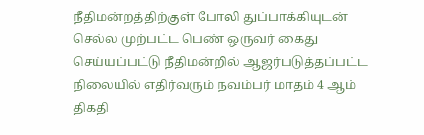நீதிமன்றத்திற்குள் போலி துப்பாக்கியுடன் செல்ல முற்பட்ட பெண் ஒருவர் கைது செய்யப்பட்டு நீதிமன்றில் ஆஜர்படுத்தப்பட்ட நிலையில் எதிர்வரும் நவம்பர் மாதம் 4 ஆம் திகதி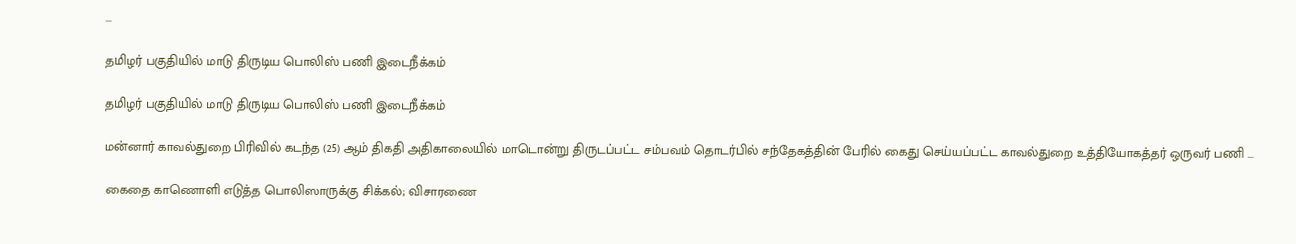...

தமிழர் பகுதியில் மாடு திருடிய பொலிஸ் பணி இடைநீக்கம்

தமிழர் பகுதியில் மாடு திருடிய பொலிஸ் பணி இடைநீக்கம்

மன்னார் காவல்துறை பிரிவில் கடந்த (25) ஆம் திகதி அதிகாலையில் மாடொன்று திருடப்பட்ட சம்பவம் தொடர்பில் சந்தேகத்தின் பேரில் கைது செய்யப்பட்ட காவல்துறை உத்தியோகத்தர் ஒருவர் பணி ...

கைதை காணொளி எடுத்த பொலிஸாருக்கு சிக்கல்; விசாரணை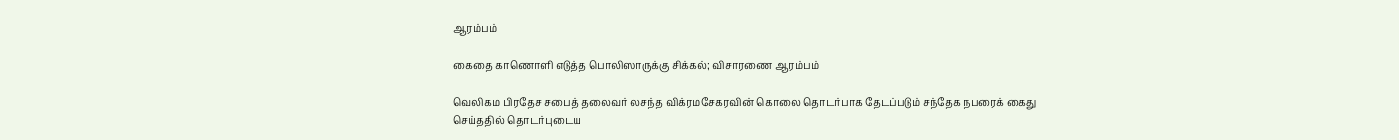ஆரம்பம்

கைதை காணொளி எடுத்த பொலிஸாருக்கு சிக்கல்; விசாரணை ஆரம்பம்

வெலிகம பிரதேச சபைத் தலைவர் லசந்த விக்ரமசேகரவின் கொலை தொடர்பாக தேடப்படும் சந்தேக நபரைக் கைது செய்ததில் தொடர்புடைய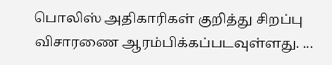பொலிஸ் அதிகாரிகள் குறித்து சிறப்பு விசாரணை ஆரம்பிக்கப்படவுள்ளது. ...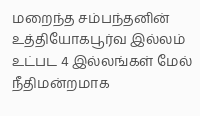மறைந்த சம்பந்தனின் உத்தியோகபூர்வ இல்லம் உட்பட 4 இல்லங்கள் மேல் நீதிமன்றமாக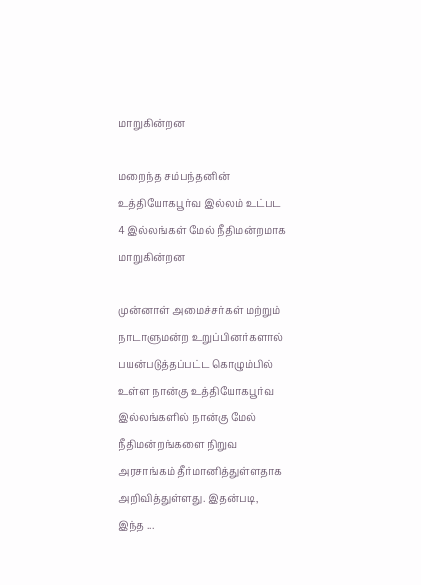மாறுகின்றன

மறைந்த சம்பந்தனின் உத்தியோகபூர்வ இல்லம் உட்பட 4 இல்லங்கள் மேல் நீதிமன்றமாக மாறுகின்றன

முன்னாள் அமைச்சர்கள் மற்றும் நாடாளுமன்ற உறுப்பினர்களால் பயன்படுத்தப்பட்ட கொழும்பில் உள்ள நான்கு உத்தியோகபூர்வ இல்லங்களில் நான்கு மேல் நீதிமன்றங்களை நிறுவ அரசாங்கம் தீர்மானித்துள்ளதாக அறிவித்துள்ளது. இதன்படி, இந்த ...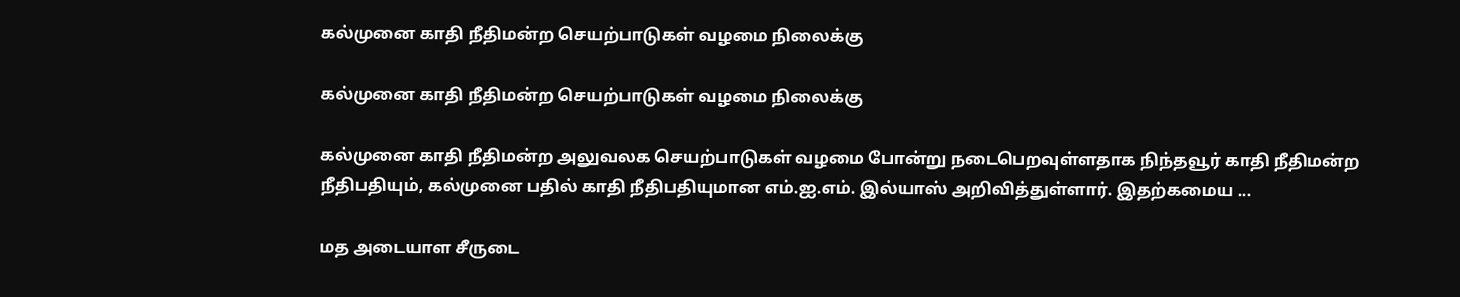கல்முனை காதி நீதிமன்ற செயற்பாடுகள் வழமை நிலைக்கு

கல்முனை காதி நீதிமன்ற செயற்பாடுகள் வழமை நிலைக்கு

கல்முனை காதி நீதிமன்ற அலுவலக செயற்பாடுகள் வழமை போன்று நடைபெறவுள்ளதாக நிந்தவூர் காதி நீதிமன்ற நீதிபதியும், கல்முனை பதில் காதி நீதிபதியுமான எம்.ஐ.எம். இல்யாஸ் அறிவித்துள்ளார். இதற்கமைய ...

மத அடையாள சீருடை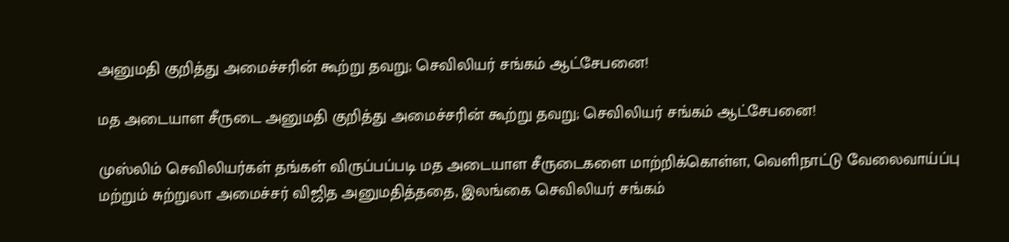அனுமதி குறித்து அமைச்சரின் கூற்று தவறு; செவிலியர் சங்கம் ஆட்சேபனை!

மத அடையாள சீருடை அனுமதி குறித்து அமைச்சரின் கூற்று தவறு; செவிலியர் சங்கம் ஆட்சேபனை!

முஸ்லிம் செவிலியர்கள் தங்கள் விருப்பப்படி மத அடையாள சீருடைகளை மாற்றிக்கொள்ள, வெளிநாட்டு வேலைவாய்ப்பு மற்றும் சுற்றுலா அமைச்சர் விஜித அனுமதித்ததை, இலங்கை செவிலியர் சங்கம்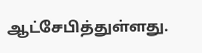ஆட்சேபித்துள்ளது.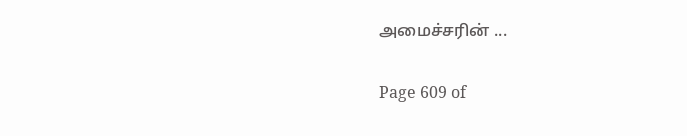அமைச்சரின் ...

Page 609 of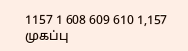1157 1 608 609 610 1,157
முகப்பு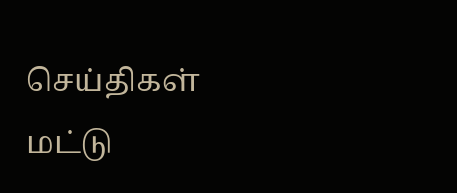செய்திகள்
மட்டு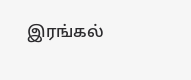இரங்கல்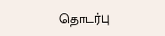தொடர்பு